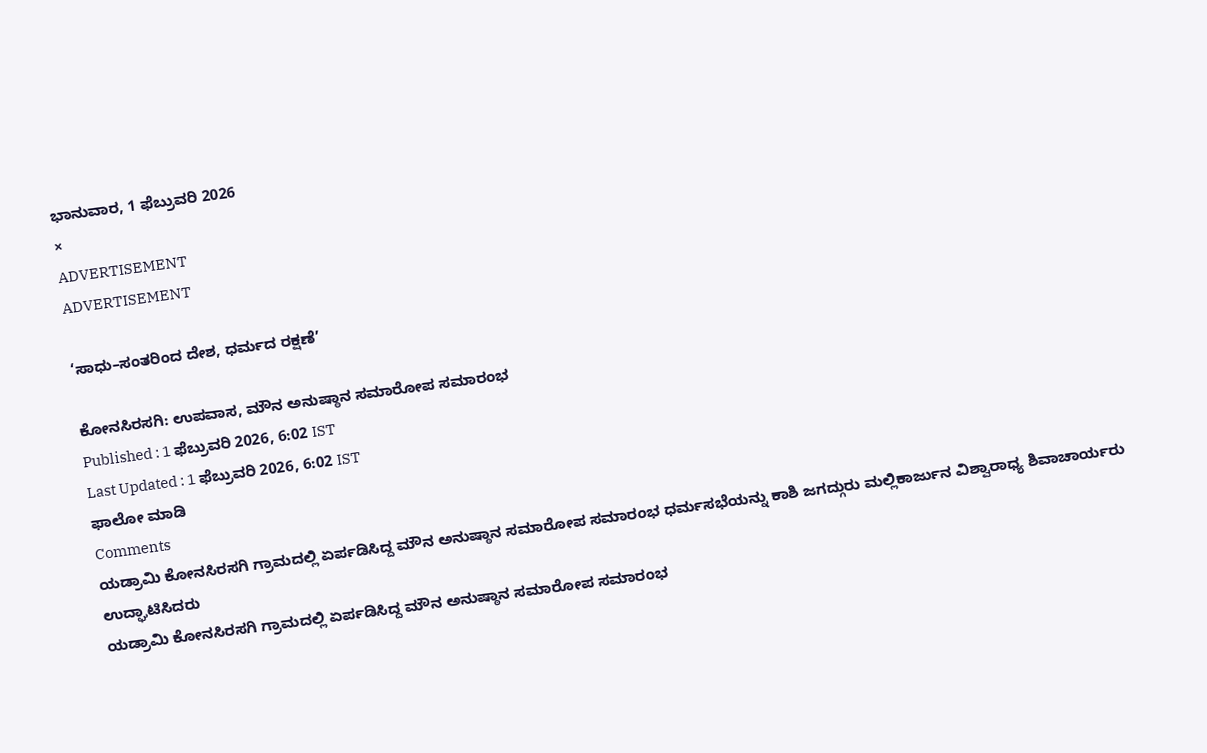ಭಾನುವಾರ, 1 ಫೆಬ್ರುವರಿ 2026
×
ADVERTISEMENT
ADVERTISEMENT

‘ಸಾಧು–ಸಂತರಿಂದ ದೇಶ, ಧರ್ಮದ ರಕ್ಷಣೆ’

ಕೋನಸಿರಸಗಿ: ಉಪವಾಸ, ಮೌನ ಅನುಷ್ಠಾನ ಸಮಾರೋಪ ಸಮಾರಂಭ
Published : 1 ಫೆಬ್ರುವರಿ 2026, 6:02 IST
Last Updated : 1 ಫೆಬ್ರುವರಿ 2026, 6:02 IST
ಫಾಲೋ ಮಾಡಿ
Comments
ಯಡ್ರಾಮಿ ಕೋನಸಿರಸಗಿ ಗ್ರಾಮದಲ್ಲಿ ಏರ್ಪಡಿಸಿದ್ದ ಮೌನ ಅನುಷ್ಠಾನ ಸಮಾರೋಪ ಸಮಾರಂಭ ಧರ್ಮಸಭೆಯನ್ನು ಕಾಶಿ ಜಗದ್ಗುರು ಮಲ್ಲಿಕಾರ್ಜುನ ವಿಶ್ವಾರಾಧ್ಯ ಶಿವಾಚಾರ್ಯರು ಉದ್ಘಾಟಿಸಿದರು
ಯಡ್ರಾಮಿ ಕೋನಸಿರಸಗಿ ಗ್ರಾಮದಲ್ಲಿ ಏರ್ಪಡಿಸಿದ್ದ ಮೌನ ಅನುಷ್ಠಾನ ಸಮಾರೋಪ ಸಮಾರಂಭ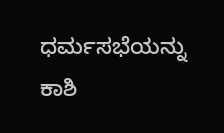ಧರ್ಮಸಭೆಯನ್ನು ಕಾಶಿ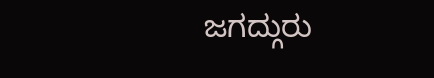ಜಗದ್ಗುರು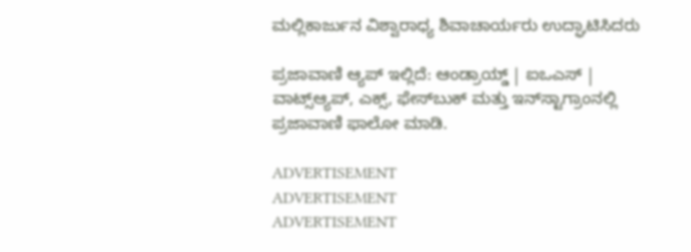ಮಲ್ಲಿಕಾರ್ಜುನ ವಿಶ್ವಾರಾಧ್ಯ ಶಿವಾಚಾರ್ಯರು ಉದ್ಘಾಟಿಸಿದರು

ಪ್ರಜಾವಾಣಿ ಆ್ಯಪ್ ಇಲ್ಲಿದೆ: ಆಂಡ್ರಾಯ್ಡ್ | ಐಒಎಸ್ | ವಾಟ್ಸ್ಆ್ಯಪ್, ಎಕ್ಸ್, ಫೇಸ್‌ಬುಕ್ ಮತ್ತು ಇನ್‌ಸ್ಟಾಗ್ರಾಂನಲ್ಲಿ ಪ್ರಜಾವಾಣಿ ಫಾಲೋ ಮಾಡಿ.

ADVERTISEMENT
ADVERTISEMENT
ADVERTISEMENT